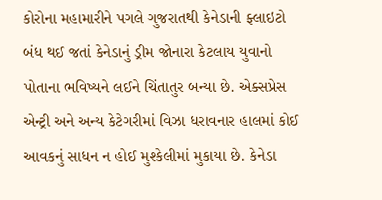કોરોના મહામારીને પગલે ગુજરાતથી કેનેડાની ફ્લાઇટો બંધ થઈ જતાં કેનેડાનું ડ્રીમ જોનારા કેટલાય યુવાનો પોતાના ભવિષ્યને લઈને ચિંતાતુર બન્યા છે. એક્સપ્રેસ એન્ટ્રી અને અન્ય કેટેગરીમાં વિઝા ધરાવનાર હાલમાં કોઈ આવકનું સાધન ન હોઈ મુશ્કેલીમાં મુકાયા છે. કેનેડા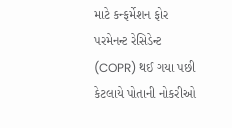માટે કન્ફર્મેશન ફોર પરમેનન્ટ રેસિડેન્ટ (COPR) થઈ ગયા પછી કેટલાયે પોતાની નોકરીઓ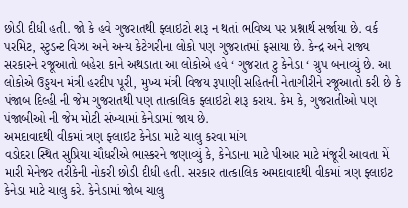છોડી દીધી હતી. જો કે હવે ગુજરાતથી ફ્લાઇટો શરૂ ન થતાં ભવિષ્ય પર પ્રશ્નાર્થ સર્જાયા છે. વર્ક પરમિટ, સ્ટુડન્ટ વિઝા અને અન્ય કેટેગરીના લોકો પણ ગુજરાતમાં ફસાયા છે. કેન્દ્ર અને રાજ્ય સરકારને રજૂઆતો બહેરા કાને અથડાતા આ લોકોએ હવે ‘ ગુજરાત ટુ કેનેડા ‘ ગ્રુપ બનાવ્યું છે. આ લોકોએ ઉડ્ડયન મંત્રી હરદીપ પૂરી, મુખ્ય મંત્રી વિજય રૂપાણી સહિતની નેતાગીરીને રજૂઆતો કરી છે કે પંજાબ દિલ્હી ની જેમ ગુજરાતથી પણ તાત્કાલિક ફ્લાઇટો શરૂ કરાય. કેમ કે, ગુજરાતીઓ પણ પંજાબીઓ ની જેમ મોટી સંખ્યામાં કેનેડામાં જાય છે.
અમદાવાદથી વીકમાં ત્રણ ફ્લાઇટ કેનેડા માટે ચાલુ કરવા માંગ
વડોદરા સ્થિત સુપ્રિયા ચૌધરીએ ભાસ્કરને જણાવ્યું કે, કેનેડાના માટે પીઆર માટે મંજૂરી આવતા મેં મારી મેનેજર તરીકેની નોકરી છોડી દીધી હતી. સરકાર તાત્કાલિક અમદાવાદથી વીકમાં ત્રણ ફ્લાઇટ કેનેડા માટે ચાલુ કરે. કેનેડામાં જોબ ચાલુ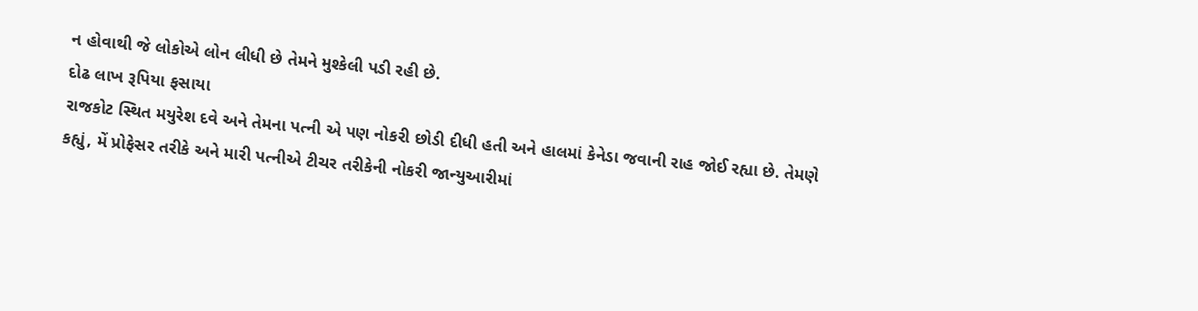ન હોવાથી જે લોકોએ લોન લીધી છે તેમને મુશ્કેલી પડી રહી છે.
દોઢ લાખ રૂપિયા ફસાયા
રાજકોટ સ્થિત મયુરેશ દવે અને તેમના પત્ની એ પણ નોકરી છોડી દીધી હતી અને હાલમાં કેનેડા જવાની રાહ જોઈ રહ્યા છે. તેમણે કહ્યું, મેં પ્રોફેસર તરીકે અને મારી પત્નીએ ટીચર તરીકેની નોકરી જાન્યુઆરીમાં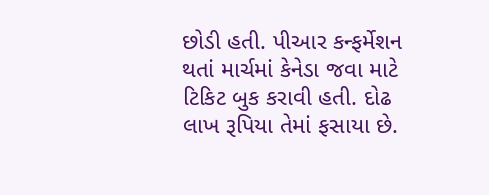છોડી હતી. પીઆર કન્ફર્મેશન થતાં માર્ચમાં કેનેડા જવા માટે ટિકિટ બુક કરાવી હતી. દોઢ લાખ રૂપિયા તેમાં ફસાયા છે.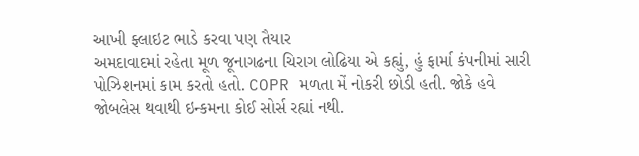આખી ફ્લાઇટ ભાડે કરવા પણ તૈયાર
અમદાવાદમાં રહેતા મૂળ જૂનાગઢના ચિરાગ લોઢિયા એ કહ્યું, હું ફાર્મા કંપનીમાં સારી પોઝિશનમાં કામ કરતો હતો. COPR મળતા મેં નોકરી છોડી હતી. જોકે હવે જોબલેસ થવાથી ઇન્કમના કોઈ સોર્સ રહ્યાં નથી.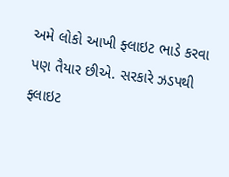અમે લોકો આખી ફ્લાઇટ ભાડે કરવા પણ તૈયાર છીએ. સરકારે ઝડપથી ફ્લાઇટ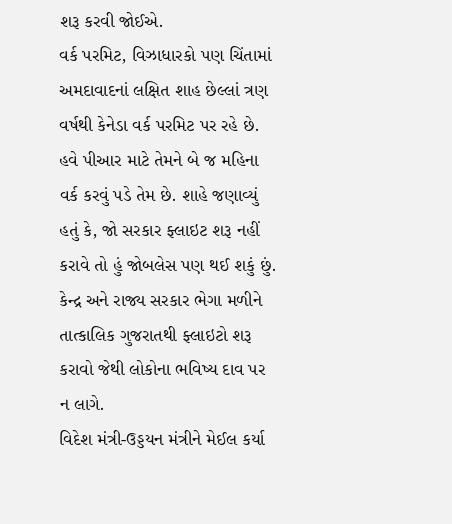શરૂ કરવી જોઈએ.
વર્ક પરમિટ, વિઝાધારકો પણ ચિંતામાં
અમદાવાદનાં લક્ષિત શાહ છેલ્લાં ત્રણ વર્ષથી કેનેડા વર્ક પરમિટ પર રહે છે. હવે પીઆર માટે તેમને બે જ મહિના વર્ક કરવું પડે તેમ છે. શાહે જણાવ્યું હતું કે, જો સરકાર ફ્લાઇટ શરૂ નહીં કરાવે તો હું જોબલેસ પણ થઈ શકું છું. કેન્દ્ર અને રાજ્ય સરકાર ભેગા મળીને તાત્કાલિક ગુજરાતથી ફ્લાઇટો શરૂ કરાવો જેથી લોકોના ભવિષ્ય દાવ પર ન લાગે.
વિદેશ મંત્રી-ઉડ્ડયન મંત્રીને મેઈલ કર્યા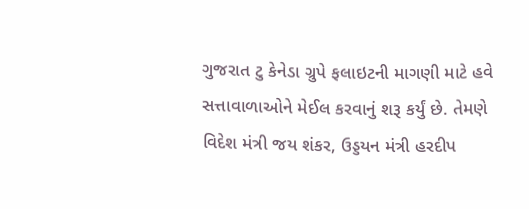ગુજરાત ટુ કેનેડા ગ્રુપે ફલાઇટની માગણી માટે હવે સત્તાવાળાઓને મેઈલ કરવાનું શરૂ કર્યું છે. તેમણે વિદેશ મંત્રી જય શંકર, ઉડ્ડયન મંત્રી હરદીપ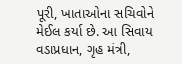પૂરી, ખાતાઓના સચિવોને મેઈલ કર્યા છે. આ સિવાય વડાપ્રધાન, ગૃહ મંત્રી,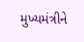મુખ્યમંત્રીને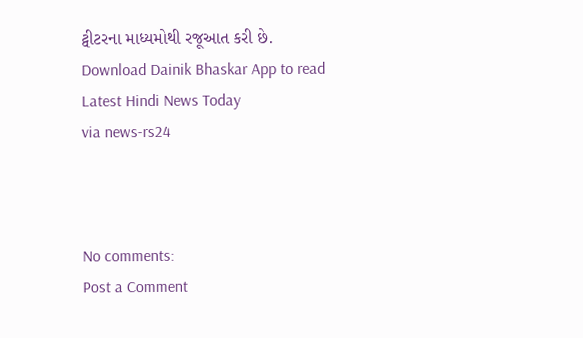ટ્વીટરના માધ્યમોથી રજૂઆત કરી છે.
Download Dainik Bhaskar App to read Latest Hindi News Today
via news-rs24



No comments:
Post a Comment